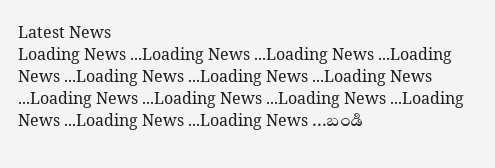Latest News
Loading News ...Loading News ...Loading News ...Loading News ...Loading News ...Loading News ...Loading News ...Loading News ...Loading News ...Loading News ...Loading News ...Loading News ...Loading News ...బండి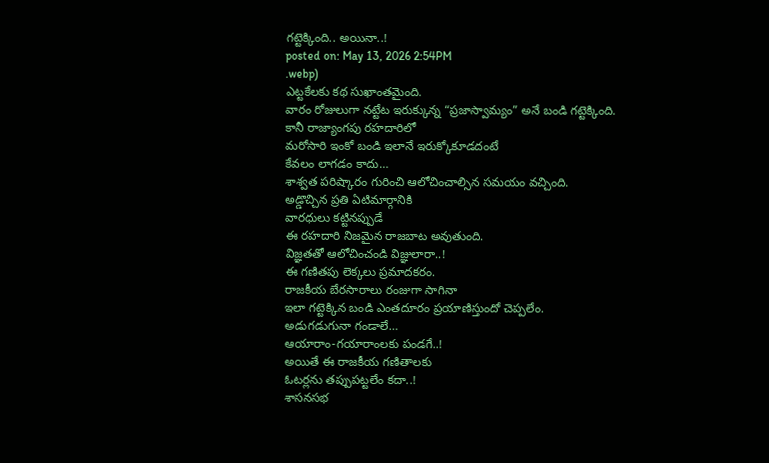గట్టెక్కింది.. అయినా..!
posted on: May 13, 2026 2:54PM
.webp)
ఎట్టకేలకు కథ సుఖాంతమైంది.
వారం రోజులుగా నట్టేట ఇరుక్కున్న “ప్రజాస్వామ్యం” అనే బండి గట్టెక్కింది.
కానీ రాజ్యాంగపు రహదారిలో
మరోసారి ఇంకో బండి ఇలానే ఇరుక్కోకూడదంటే
కేవలం లాగడం కాదు…
శాశ్వత పరిష్కారం గురించి ఆలోచించాల్సిన సమయం వచ్చింది.
అడ్డొచ్చిన ప్రతి ఏటిమార్గానికి
వారధులు కట్టినప్పుడే
ఈ రహదారి నిజమైన రాజబాట అవుతుంది.
విజ్ఞతతో ఆలోచించండి విజ్ఞులారా..!
ఈ గణితపు లెక్కలు ప్రమాదకరం.
రాజకీయ బేరసారాలు రంజుగా సాగినా
ఇలా గట్టెక్కిన బండి ఎంతదూరం ప్రయాణిస్తుందో చెప్పలేం.
అడుగడుగునా గండాలే…
ఆయారాం-గయారాంలకు పండగే..!
అయితే ఈ రాజకీయ గణితాలకు
ఓటర్లను తప్పుపట్టలేం కదా..!
శాసనసభ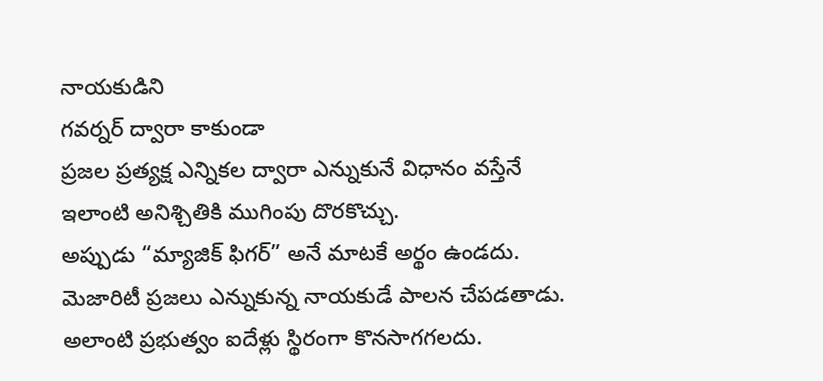నాయకుడిని
గవర్నర్ ద్వారా కాకుండా
ప్రజల ప్రత్యక్ష ఎన్నికల ద్వారా ఎన్నుకునే విధానం వస్తేనే
ఇలాంటి అనిశ్చితికి ముగింపు దొరకొచ్చు.
అప్పుడు “మ్యాజిక్ ఫిగర్” అనే మాటకే అర్థం ఉండదు.
మెజారిటీ ప్రజలు ఎన్నుకున్న నాయకుడే పాలన చేపడతాడు.
అలాంటి ప్రభుత్వం ఐదేళ్లు స్థిరంగా కొనసాగగలదు.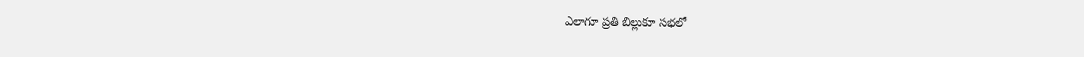ఎలాగూ ప్రతి బిల్లుకూ సభలో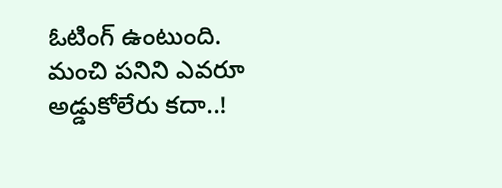ఓటింగ్ ఉంటుంది.
మంచి పనిని ఎవరూ అడ్డుకోలేరు కదా..!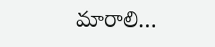మారాలి…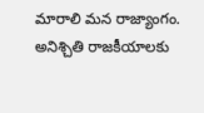మారాలి మన రాజ్యాంగం.
అనిశ్చితి రాజకీయాలకు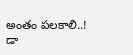అంతం పలకాలి..!
డా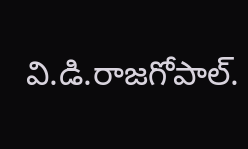వి.డి.రాజగోపాల్.